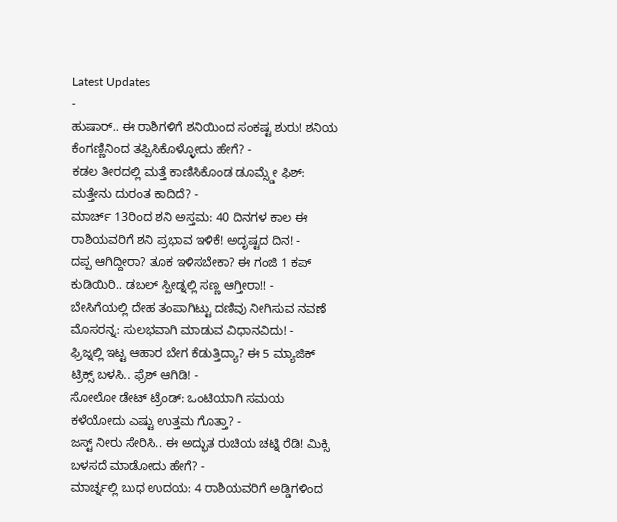Latest Updates
-
ಹುಷಾರ್.. ಈ ರಾಶಿಗಳಿಗೆ ಶನಿಯಿಂದ ಸಂಕಷ್ಟ ಶುರು! ಶನಿಯ ಕೆಂಗಣ್ಣಿನಿಂದ ತಪ್ಪಿಸಿಕೊಳ್ಳೋದು ಹೇಗೆ? -
ಕಡಲ ತೀರದಲ್ಲಿ ಮತ್ತೆ ಕಾಣಿಸಿಕೊಂಡ ಡೂಮ್ಸ್ಡೇ ಫಿಶ್: ಮತ್ತೇನು ದುರಂತ ಕಾದಿದೆ? -
ಮಾರ್ಚ್ 13ರಿಂದ ಶನಿ ಅಸ್ತಮ: 40 ದಿನಗಳ ಕಾಲ ಈ ರಾಶಿಯವರಿಗೆ ಶನಿ ಪ್ರಭಾವ ಇಳಿಕೆ! ಅದೃಷ್ಟದ ದಿನ! -
ದಪ್ಪ ಆಗಿದ್ದೀರಾ? ತೂಕ ಇಳಿಸಬೇಕಾ? ಈ ಗಂಜಿ 1 ಕಪ್ ಕುಡಿಯಿರಿ.. ಡಬಲ್ ಸ್ಪೀಡ್ನಲ್ಲಿ ಸಣ್ಣ ಆಗ್ತೀರಾ!! -
ಬೇಸಿಗೆಯಲ್ಲಿ ದೇಹ ತಂಪಾಗಿಟ್ಟು ದಣಿವು ನೀಗಿಸುವ ನವಣೆ ಮೊಸರನ್ನ: ಸುಲಭವಾಗಿ ಮಾಡುವ ವಿಧಾನವಿದು! -
ಫ್ರಿಜ್ನಲ್ಲಿ ಇಟ್ಟ ಆಹಾರ ಬೇಗ ಕೆಡುತ್ತಿದ್ಯಾ? ಈ 5 ಮ್ಯಾಜಿಕ್ ಟ್ರಿಕ್ಸ್ ಬಳಸಿ.. ಫ್ರೆಶ್ ಆಗಿಡಿ! -
ಸೋಲೋ ಡೇಟ್ ಟ್ರೆಂಡ್: ಒಂಟಿಯಾಗಿ ಸಮಯ ಕಳೆಯೋದು ಎಷ್ಟು ಉತ್ತಮ ಗೊತ್ತಾ? -
ಜಸ್ಟ್ ನೀರು ಸೇರಿಸಿ.. ಈ ಅದ್ಭುತ ರುಚಿಯ ಚಟ್ನಿ ರೆಡಿ! ಮಿಕ್ಸಿ ಬಳಸದೆ ಮಾಡೋದು ಹೇಗೆ? -
ಮಾರ್ಚ್ನಲ್ಲಿ ಬುಧ ಉದಯ: 4 ರಾಶಿಯವರಿಗೆ ಅಡ್ಡಿಗಳಿಂದ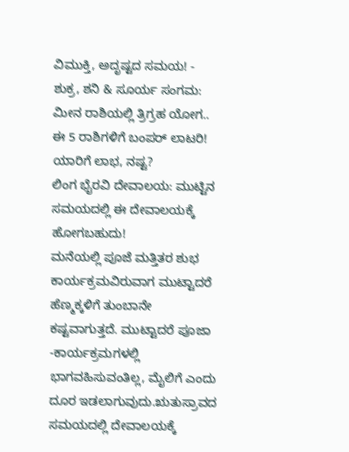ವಿಮುಕ್ತಿ, ಅದೃಷ್ಟದ ಸಮಯ! -
ಶುಕ್ರ, ಶನಿ & ಸೂರ್ಯ ಸಂಗಮ: ಮೀನ ರಾಶಿಯಲ್ಲಿ ತ್ರಿಗ್ರಹ ಯೋಗ.. ಈ 5 ರಾಶಿಗಳಿಗೆ ಬಂಪರ್ ಲಾಟರಿ! ಯಾರಿಗೆ ಲಾಭ, ನಷ್ಟ?
ಲಿಂಗ ಭೈರವಿ ದೇವಾಲಯ: ಮುಟ್ಟಿನ ಸಮಯದಲ್ಲಿ ಈ ದೇವಾಲಯಕ್ಕೆ ಹೋಗಬಹುದು!
ಮನೆಯಲ್ಲಿ ಪೂಜೆ ಮತ್ತಿತರ ಶುಭ ಕಾರ್ಯಕ್ರಮವಿರುವಾಗ ಮುಟ್ಟಾದರೆ ಹೆಣ್ಮಕ್ಕಳಿಗೆ ತುಂಬಾನೇ ಕಷ್ಟವಾಗುತ್ತದೆ. ಮುಟ್ಟಾದರೆ ಪೂಜಾ -ಕಾರ್ಯಕ್ರಮಗಳಲ್ಲಿ ಭಾಗವಹಿಸುವಂತಿಲ್ಲ, ಮೈಲಿಗೆ ಎಂದು ದೂರ ಇಡಲಾಗುವುದು.ಋತುಸ್ರಾವದ ಸಮಯದಲ್ಲಿ ದೇವಾಲಯಕ್ಕೆ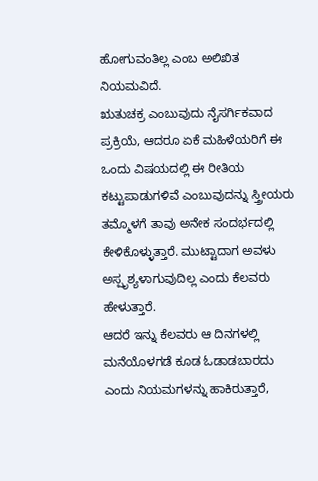ಹೋಗುವಂತಿಲ್ಲ ಎಂಬ ಅಲಿಖಿತ ನಿಯಮವಿದೆ.
ಋತುಚಕ್ರ ಎಂಬುವುದು ನೈಸರ್ಗಿಕವಾದ ಪ್ರಕ್ರಿಯೆ, ಆದರೂ ಏಕೆ ಮಹಿಳೆಯರಿಗೆ ಈ ಒಂದು ವಿಷಯದಲ್ಲಿ ಈ ರೀತಿಯ ಕಟ್ಟುಪಾಡುಗಳಿವೆ ಎಂಬುವುದನ್ನು ಸ್ತ್ರೀಯರು ತಮ್ಮೊಳಗೆ ತಾವು ಅನೇಕ ಸಂದರ್ಭದಲ್ಲಿ ಕೇಳಿಕೊಳ್ಳುತ್ತಾರೆ. ಮುಟ್ಟಾದಾಗ ಅವಳು ಅಸ್ಪೃಶ್ಯಳಾಗುವುದಿಲ್ಲ ಎಂದು ಕೆಲವರು ಹೇಳುತ್ತಾರೆ.
ಆದರೆ ಇನ್ನು ಕೆಲವರು ಆ ದಿನಗಳಲ್ಲಿ ಮನೆಯೊಳಗಡೆ ಕೂಡ ಓಡಾಡಬಾರದು ಎಂದು ನಿಯಮಗಳನ್ನು ಹಾಕಿರುತ್ತಾರೆ,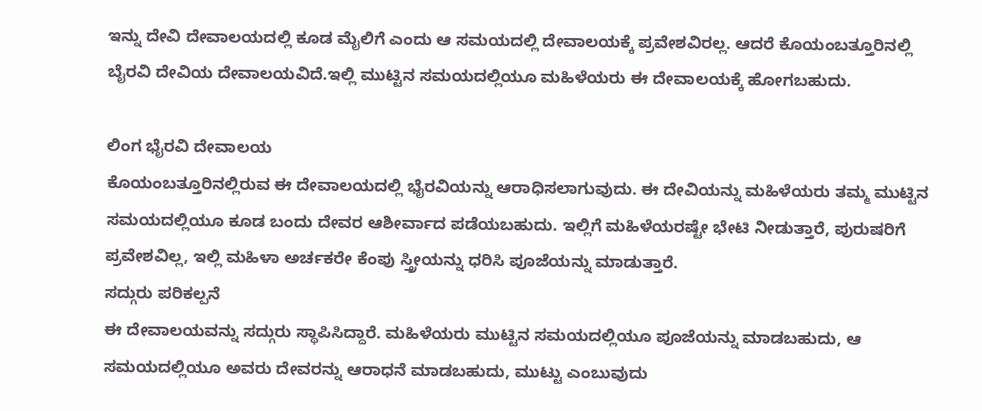ಇನ್ನು ದೇವಿ ದೇವಾಲಯದಲ್ಲಿ ಕೂಡ ಮೈಲಿಗೆ ಎಂದು ಆ ಸಮಯದಲ್ಲಿ ದೇವಾಲಯಕ್ಕೆ ಪ್ರವೇಶವಿರಲ್ಲ. ಆದರೆ ಕೊಯಂಬತ್ತೂರಿನಲ್ಲಿ ಬೈರವಿ ದೇವಿಯ ದೇವಾಲಯವಿದೆ.ಇಲ್ಲಿ ಮುಟ್ಟಿನ ಸಮಯದಲ್ಲಿಯೂ ಮಹಿಳೆಯರು ಈ ದೇವಾಲಯಕ್ಕೆ ಹೋಗಬಹುದು.

ಲಿಂಗ ಭೈರವಿ ದೇವಾಲಯ
ಕೊಯಂಬತ್ತೂರಿನಲ್ಲಿರುವ ಈ ದೇವಾಲಯದಲ್ಲಿ ಭೈರವಿಯನ್ನು ಆರಾಧಿಸಲಾಗುವುದು. ಈ ದೇವಿಯನ್ನು ಮಹಿಳೆಯರು ತಮ್ಮ ಮುಟ್ಟಿನ ಸಮಯದಲ್ಲಿಯೂ ಕೂಡ ಬಂದು ದೇವರ ಆಶೀರ್ವಾದ ಪಡೆಯಬಹುದು. ಇಲ್ಲಿಗೆ ಮಹಿಳೆಯರಷ್ಟೇ ಭೇಟಿ ನೀಡುತ್ತಾರೆ, ಪುರುಷರಿಗೆ ಪ್ರವೇಶವಿಲ್ಲ, ಇಲ್ಲಿ ಮಹಿಳಾ ಅರ್ಚಕರೇ ಕೆಂಪು ಸ್ತ್ರೀಯನ್ನು ಧರಿಸಿ ಪೂಜೆಯನ್ನು ಮಾಡುತ್ತಾರೆ.
ಸದ್ಗುರು ಪರಿಕಲ್ಪನೆ
ಈ ದೇವಾಲಯವನ್ನು ಸದ್ಗುರು ಸ್ಥಾಪಿಸಿದ್ದಾರೆ. ಮಹಿಳೆಯರು ಮುಟ್ಟಿನ ಸಮಯದಲ್ಲಿಯೂ ಪೂಜೆಯನ್ನು ಮಾಡಬಹುದು, ಆ ಸಮಯದಲ್ಲಿಯೂ ಅವರು ದೇವರನ್ನು ಆರಾಧನೆ ಮಾಡಬಹುದು, ಮುಟ್ಟು ಎಂಬುವುದು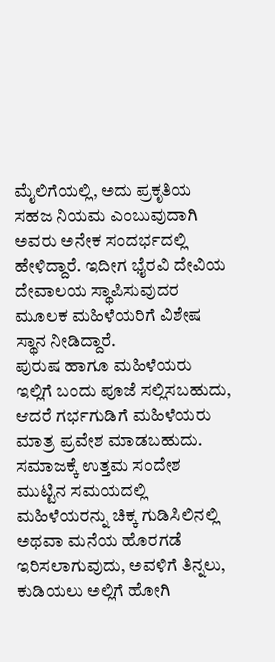ಮೈಲಿಗೆಯಲ್ಲಿ, ಅದು ಪ್ರಕೃತಿಯ ಸಹಜ ನಿಯಮ ಎಂಬುವುದಾಗಿ ಅವರು ಅನೇಕ ಸಂದರ್ಭದಲ್ಲಿ ಹೇಳಿದ್ದಾರೆ. ಇದೀಗ ಭೈರವಿ ದೇವಿಯ ದೇವಾಲಯ ಸ್ಥಾಪಿಸುವುದರ ಮೂಲಕ ಮಹಿಳೆಯರಿಗೆ ವಿಶೇಷ ಸ್ಥಾನ ನೀಡಿದ್ದಾರೆ.
ಪುರುಷ ಹಾಗೂ ಮಹಿಳೆಯರು ಇಲ್ಲಿಗೆ ಬಂದು ಪೂಜೆ ಸಲ್ಲಿಸಬಹುದು, ಆದರೆ ಗರ್ಭಗುಡಿಗೆ ಮಹಿಳೆಯರು ಮಾತ್ರ ಪ್ರವೇಶ ಮಾಡಬಹುದು.
ಸಮಾಜಕ್ಕೆ ಉತ್ತಮ ಸಂದೇಶ
ಮುಟ್ಟಿನ ಸಮಯದಲ್ಲಿ ಮಹಿಳೆಯರನ್ನು ಚಿಕ್ಕ ಗುಡಿಸಿಲಿನಲ್ಲಿ ಅಥವಾ ಮನೆಯ ಹೊರಗಡೆ ಇರಿಸಲಾಗುವುದು, ಅವಳಿಗೆ ತಿನ್ನಲು, ಕುಡಿಯಲು ಅಲ್ಲಿಗೆ ಹೋಗಿ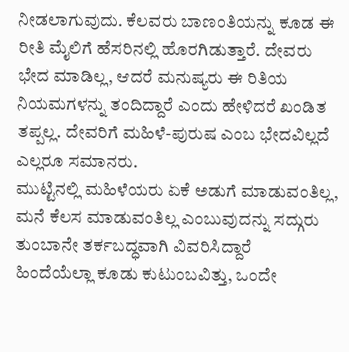ನೀಡಲಾಗುವುದು. ಕೆಲವರು ಬಾಣಂತಿಯನ್ನು ಕೂಡ ಈ ರೀತಿ ಮೈಲಿಗೆ ಹೆಸರಿನಲ್ಲಿ ಹೊರಗಿಡುತ್ತಾರೆ. ದೇವರು ಭೇದ ಮಾಡಿಲ್ಲ, ಆದರೆ ಮನುಷ್ಯರು ಈ ರಿತಿಯ ನಿಯಮಗಳನ್ನು ತಂದಿದ್ದಾರೆ ಎಂದು ಹೇಳಿದರೆ ಖಂಡಿತ ತಪ್ಪಲ್ಲ. ದೇವರಿಗೆ ಮಹಿಳೆ-ಪುರುಷ ಎಂಬ ಭೇದವಿಲ್ಲದೆ ಎಲ್ಲರೂ ಸಮಾನರು.
ಮುಟ್ಟಿನಲ್ಲಿ ಮಹಿಳೆಯರು ಏಕೆ ಅಡುಗೆ ಮಾಡುವಂತಿಲ್ಲ, ಮನೆ ಕೆಲಸ ಮಾಡುವಂತಿಲ್ಲ ಎಂಬುವುದನ್ನು ಸದ್ಗುರು ತುಂಬಾನೇ ತರ್ಕಬದ್ಧವಾಗಿ ವಿವರಿಸಿದ್ದಾರೆ
ಹಿಂದೆಯೆಲ್ಲಾ ಕೂಡು ಕುಟುಂಬವಿತ್ತು, ಒಂದೇ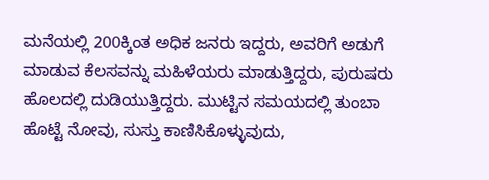ಮನೆಯಲ್ಲಿ 200ಕ್ಕಿಂತ ಅಧಿಕ ಜನರು ಇದ್ದರು, ಅವರಿಗೆ ಅಡುಗೆ ಮಾಡುವ ಕೆಲಸವನ್ನು ಮಹಿಳೆಯರು ಮಾಡುತ್ತಿದ್ದರು, ಪುರುಷರು ಹೊಲದಲ್ಲಿ ದುಡಿಯುತ್ತಿದ್ದರು. ಮುಟ್ಟಿನ ಸಮಯದಲ್ಲಿ ತುಂಬಾ ಹೊಟ್ಟೆ ನೋವು, ಸುಸ್ತು ಕಾಣಿಸಿಕೊಳ್ಳುವುದು,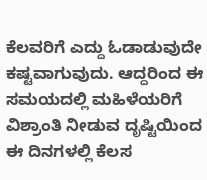ಕೆಲವರಿಗೆ ಎದ್ದು ಓಡಾಡುವುದೇ ಕಷ್ಟವಾಗುವುದು. ಆದ್ದರಿಂದ ಈ ಸಮಯದಲ್ಲಿ ಮಹಿಳೆಯರಿಗೆ ವಿಶ್ರಾಂತಿ ನೀಡುವ ದೃಷ್ಟಿಯಿಂದ ಈ ದಿನಗಳಲ್ಲಿ ಕೆಲಸ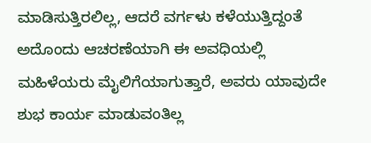ಮಾಡಿಸುತ್ತಿರಲಿಲ್ಲ, ಆದರೆ ವರ್ಗಳು ಕಳೆಯುತ್ತಿದ್ದಂತೆ ಅದೊಂದು ಆಚರಣೆಯಾಗಿ ಈ ಅವಧಿಯಲ್ಲಿ ಮಹಿಳೆಯರು ಮೈಲಿಗೆಯಾಗುತ್ತಾರೆ, ಅವರು ಯಾವುದೇ ಶುಭ ಕಾರ್ಯ ಮಾಡುವಂತಿಲ್ಲ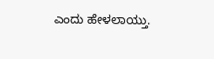ಎಂದು ಹೇಳಲಾಯ್ತು.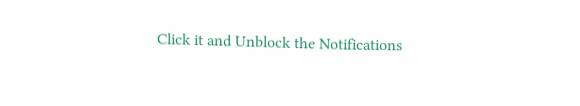Click it and Unblock the Notifications